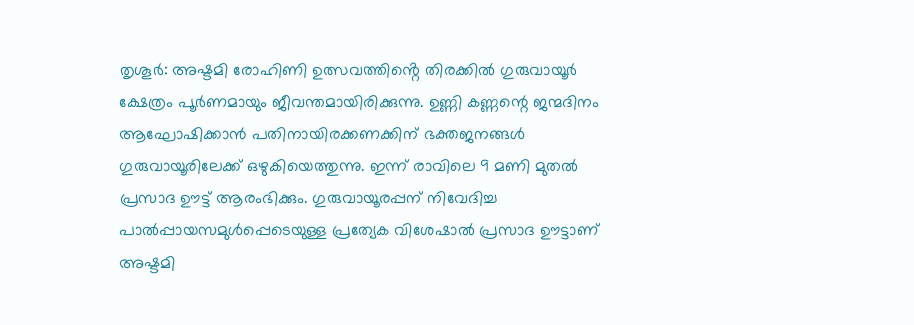തൃശൂർ: അഷ്ടമി രോഹിണി ഉത്സവത്തിൻ്റെ തിരക്കിൽ ഗുരുവായൂർ ക്ഷേത്രം പൂർണമായും ജീവന്തമായിരിക്കുന്നു. ഉണ്ണി കണ്ണന്റെ ജന്മദിനം ആഘോഷിക്കാൻ പതിനായിരക്കണക്കിന് ഭക്തജനങ്ങൾ ഗുരുവായൂരിലേക്ക് ഒഴുകിയെത്തുന്നു. ഇന്ന് രാവിലെ 9 മണി മുതൽ പ്രസാദ ഊട്ട് ആരംഭിക്കും. ഗുരുവായൂരപ്പന് നിവേദിച്ച പാൽപ്പായസമുൾപ്പെടെയുള്ള പ്രത്യേക വിശേഷാൽ പ്രസാദ ഊട്ടാണ് അഷ്ടമി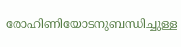രോഹിണിയോടനുബന്ധിച്ചുള്ള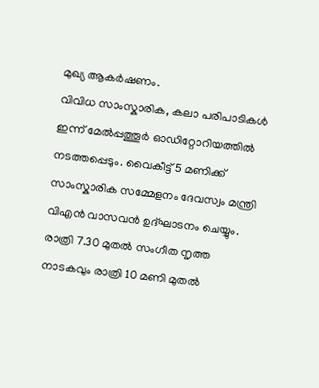മുഖ്യ ആകർഷണം.
വിവിധ സാംസ്കാരിക, കലാ പരിപാടികൾ ഇന്ന് മേൽപ്പത്തൂർ ഓഡിറ്റോറിയത്തിൽ നടത്തപ്പെടും. വൈകീട്ട് 5 മണിക്ക് സാംസ്കാരിക സമ്മേളനം ദേവസ്വം മന്ത്രി വിഎൻ വാസവൻ ഉദ്ഘാടനം ചെയ്യും. രാത്രി 7.30 മുതൽ സംഗീത നൃത്ത നാടകവും രാത്രി 10 മണി മുതൽ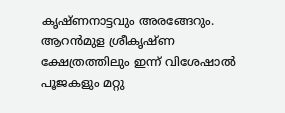കൃഷ്ണനാട്ടവും അരങ്ങേറും.
ആറൻമുള ശ്രീകൃഷ്ണ ക്ഷേത്രത്തിലും ഇന്ന് വിശേഷാൽ പൂജകളും മറ്റു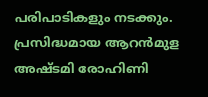പരിപാടികളും നടക്കും. പ്രസിദ്ധമായ ആറൻമുള അഷ്ടമി രോഹിണി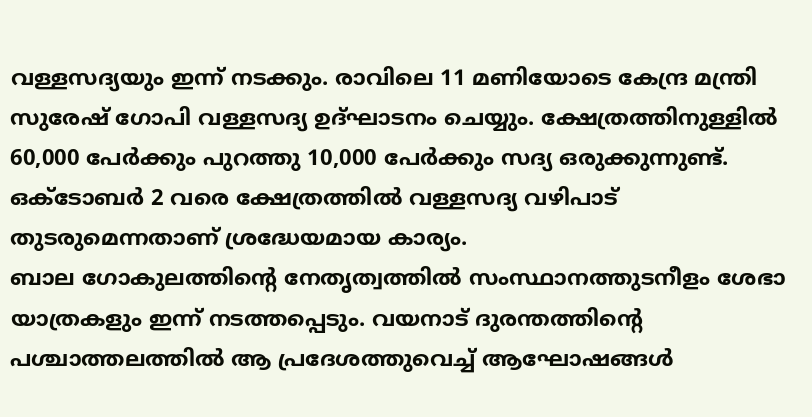വള്ളസദ്യയും ഇന്ന് നടക്കും. രാവിലെ 11 മണിയോടെ കേന്ദ്ര മന്ത്രി സുരേഷ് ഗോപി വള്ളസദ്യ ഉദ്ഘാടനം ചെയ്യും. ക്ഷേത്രത്തിനുള്ളിൽ 60,000 പേർക്കും പുറത്തു 10,000 പേർക്കും സദ്യ ഒരുക്കുന്നുണ്ട്. ഒക്ടോബർ 2 വരെ ക്ഷേത്രത്തിൽ വള്ളസദ്യ വഴിപാട് തുടരുമെന്നതാണ് ശ്രദ്ധേയമായ കാര്യം.
ബാല ഗോകുലത്തിന്റെ നേതൃത്വത്തിൽ സംസ്ഥാനത്തുടനീളം ശേഭാ യാത്രകളും ഇന്ന് നടത്തപ്പെടും. വയനാട് ദുരന്തത്തിന്റെ പശ്ചാത്തലത്തിൽ ആ പ്രദേശത്തുവെച്ച് ആഘോഷങ്ങൾ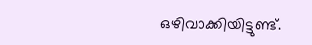ഒഴിവാക്കിയിട്ടുണ്ട്.